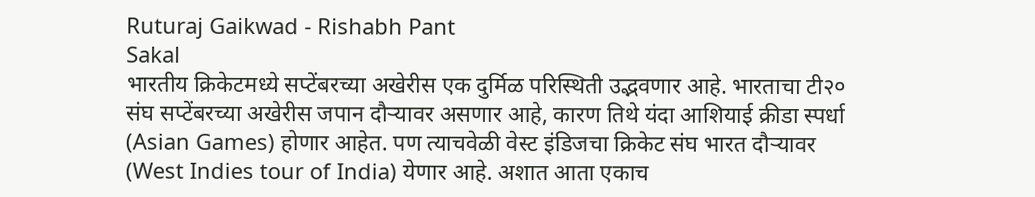Ruturaj Gaikwad - Rishabh Pant
Sakal
भारतीय क्रिकेटमध्ये सप्टेंबरच्या अखेरीस एक दुर्मिळ परिस्थिती उद्भवणार आहे. भारताचा टी२० संघ सप्टेंबरच्या अखेरीस जपान दौऱ्यावर असणार आहे, कारण तिथे यंदा आशियाई क्रीडा स्पर्धा (Asian Games) होणार आहेत. पण त्याचवेळी वेस्ट इंडिजचा क्रिकेट संघ भारत दौऱ्यावर (West Indies tour of India) येणार आहे. अशात आता एकाच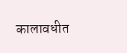कालावधीत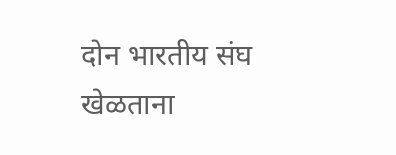दोन भारतीय संघ खेळताना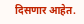दिसणार आहेत.